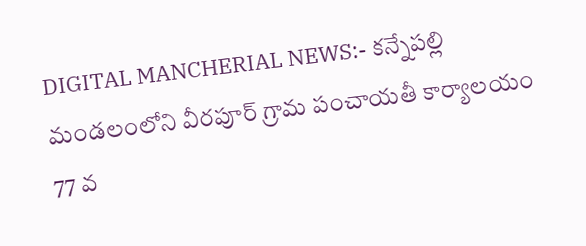DIGITAL MANCHERIAL NEWS:- కన్నేపల్లి మండలంలోని వీరపూర్ గ్రామ పంచాయతీ కార్యాలయం 77 వ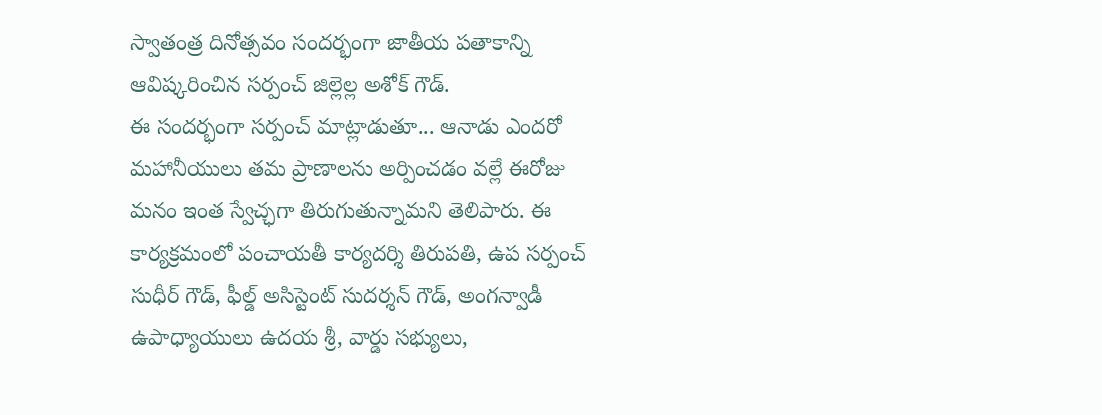స్వాతంత్ర దినోత్సవం సందర్భంగా జాతీయ పతాకాన్ని ఆవిష్కరించిన సర్పంచ్ జిల్లెల్ల అశోక్ గౌడ్.
ఈ సందర్భంగా సర్పంచ్ మాట్లాడుతూ... ఆనాడు ఎందరో మహానీయులు తమ ప్రాణాలను అర్పించడం వల్లే ఈరోజు మనం ఇంత స్వేచ్ఛగా తిరుగుతున్నామని తెలిపారు. ఈ కార్యక్రమంలో పంచాయతీ కార్యదర్శి తిరుపతి, ఉప సర్పంచ్ సుధీర్ గౌడ్, ఫీల్డ్ అసిస్టెంట్ సుదర్శన్ గౌడ్, అంగన్వాడీ ఉపాధ్యాయులు ఉదయ శ్రీ, వార్డు సభ్యులు,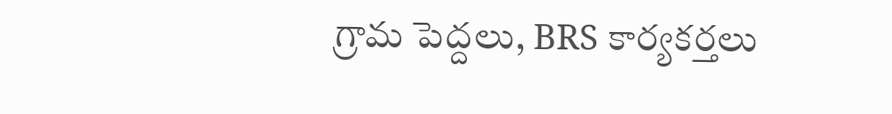గ్రామ పెద్దలు, BRS కార్యకర్తలు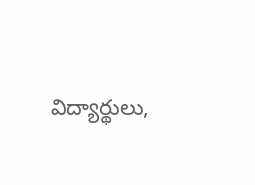విద్యార్థులు,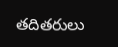తదితరులు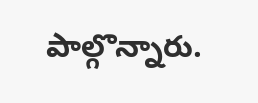పాల్గొన్నారు.